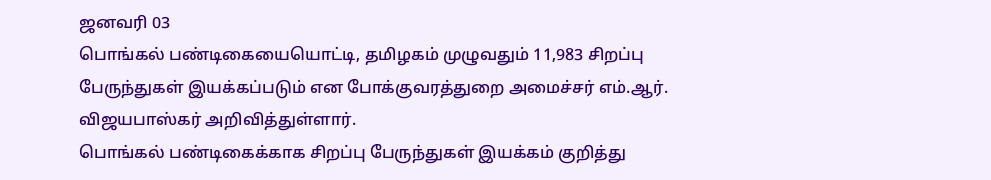ஜனவரி 03
பொங்கல் பண்டிகையையொட்டி, தமிழகம் முழுவதும் 11,983 சிறப்பு பேருந்துகள் இயக்கப்படும் என போக்குவரத்துறை அமைச்சர் எம்.ஆர். விஜயபாஸ்கர் அறிவித்துள்ளார்.
பொங்கல் பண்டிகைக்காக சிறப்பு பேருந்துகள் இயக்கம் குறித்து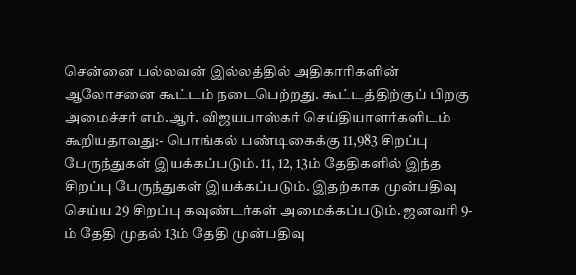சென்னை பல்லவன் இல்லத்தில் அதிகாரிகளின் ஆலோசனை கூட்டம் நடைபெற்றது. கூட்டத்திற்குப் பிறகு அமைச்சர் எம்.ஆர். விஜயபாஸ்கர் செய்தியாளர்களிடம் கூறியதாவது:- பொங்கல் பண்டிகைக்கு 11,983 சிறப்பு பேருந்துகள் இயக்கப்படும். 11, 12, 13ம் தேதிகளில் இந்த சிறப்பு பேருந்துகள் இயக்கப்படும். இதற்காக முன்பதிவு செய்ய 29 சிறப்பு கவுண்டர்கள் அமைக்கப்படும். ஜனவரி 9-ம் தேதி முதல் 13ம் தேதி முன்பதிவு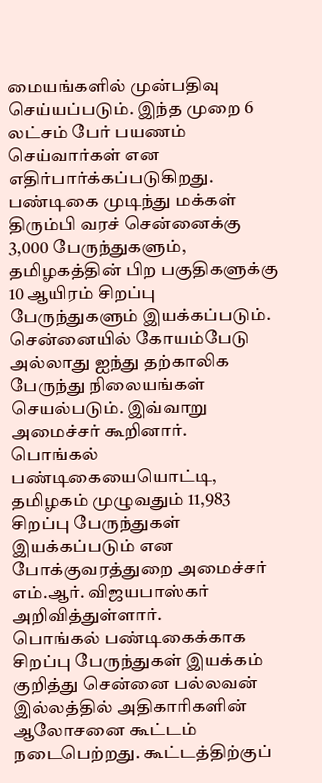மையங்களில் முன்பதிவு செய்யப்படும். இந்த முறை 6 லட்சம் பேர் பயணம் செய்வார்கள் என எதிர்பார்க்கப்படுகிறது.
பண்டிகை முடிந்து மக்கள் திரும்பி வரச் சென்னைக்கு 3,000 பேருந்துகளும், தமிழகத்தின் பிற பகுதிகளுக்கு 10 ஆயிரம் சிறப்பு பேருந்துகளும் இயக்கப்படும். சென்னையில் கோயம்பேடு அல்லாது ஐந்து தற்காலிக பேருந்து நிலையங்கள் செயல்படும். இவ்வாறு அமைச்சர் கூறினார்.
பொங்கல் பண்டிகையையொட்டி, தமிழகம் முழுவதும் 11,983 சிறப்பு பேருந்துகள் இயக்கப்படும் என போக்குவரத்துறை அமைச்சர் எம்.ஆர். விஜயபாஸ்கர் அறிவித்துள்ளார்.
பொங்கல் பண்டிகைக்காக சிறப்பு பேருந்துகள் இயக்கம் குறித்து சென்னை பல்லவன் இல்லத்தில் அதிகாரிகளின் ஆலோசனை கூட்டம் நடைபெற்றது. கூட்டத்திற்குப்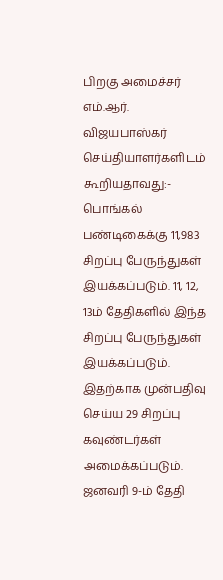பிறகு அமைச்சர் எம்.ஆர். விஜயபாஸ்கர் செய்தியாளர்களிடம் கூறியதாவது:- பொங்கல் பண்டிகைக்கு 11,983 சிறப்பு பேருந்துகள் இயக்கப்படும். 11, 12, 13ம் தேதிகளில் இந்த சிறப்பு பேருந்துகள் இயக்கப்படும். இதற்காக முன்பதிவு செய்ய 29 சிறப்பு கவுண்டர்கள் அமைக்கப்படும். ஜனவரி 9-ம் தேதி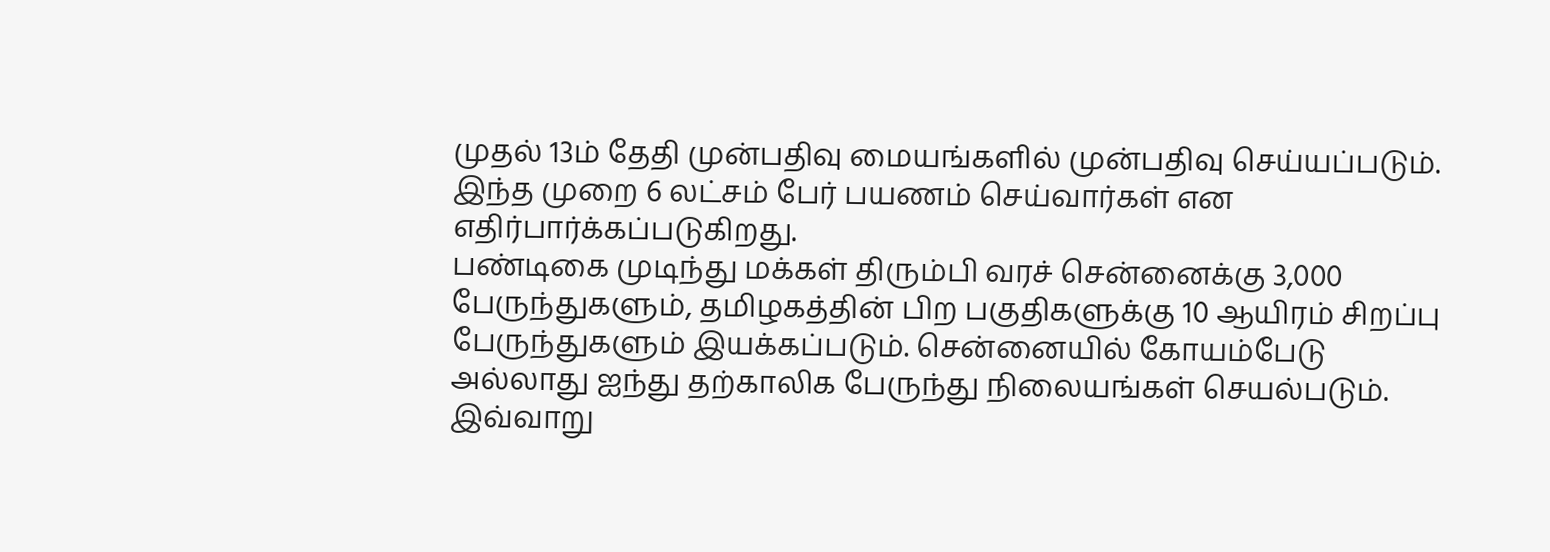முதல் 13ம் தேதி முன்பதிவு மையங்களில் முன்பதிவு செய்யப்படும். இந்த முறை 6 லட்சம் பேர் பயணம் செய்வார்கள் என எதிர்பார்க்கப்படுகிறது.
பண்டிகை முடிந்து மக்கள் திரும்பி வரச் சென்னைக்கு 3,000 பேருந்துகளும், தமிழகத்தின் பிற பகுதிகளுக்கு 10 ஆயிரம் சிறப்பு பேருந்துகளும் இயக்கப்படும். சென்னையில் கோயம்பேடு அல்லாது ஐந்து தற்காலிக பேருந்து நிலையங்கள் செயல்படும். இவ்வாறு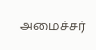அமைச்சர்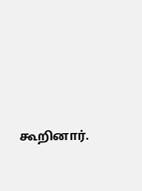கூறினார்.